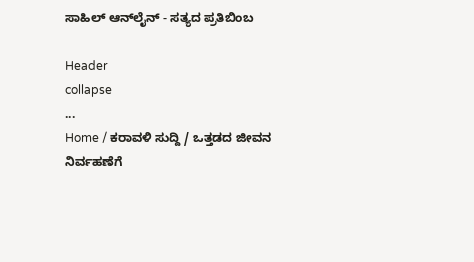ಸಾಹಿಲ್ ಆನ್‌ಲೈನ್ - ಸತ್ಯದ ಪ್ರತಿಬಿಂಬ

Header
collapse
...
Home / ಕರಾವಳಿ ಸುದ್ದಿ / ಒತ್ತಡದ ಜೀವನ ನಿರ್ವಹಣೆಗೆ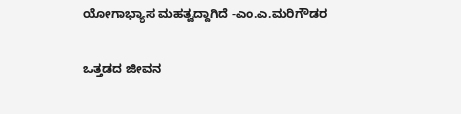ಯೋಗಾಭ್ಯಾಸ ಮಹತ್ವದ್ದಾಗಿದೆ -ಎಂ.ಎ.ಮರಿಗೌಡರ

ಒತ್ತಡದ ಜೀವನ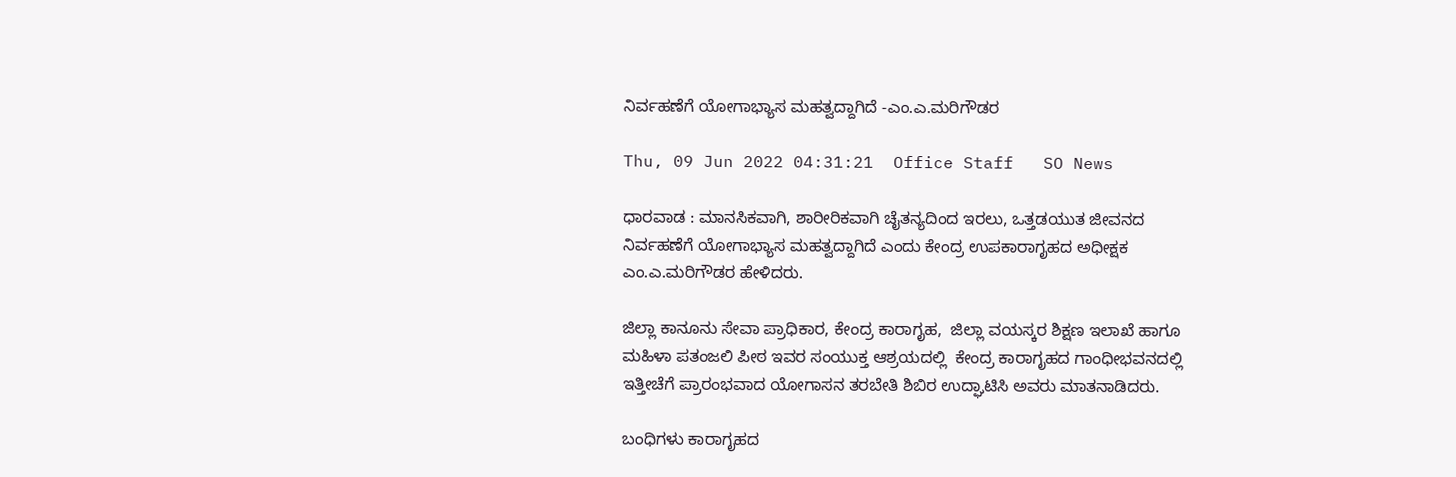ನಿರ್ವಹಣೆಗೆ ಯೋಗಾಭ್ಯಾಸ ಮಹತ್ವದ್ದಾಗಿದೆ -ಎಂ.ಎ.ಮರಿಗೌಡರ

Thu, 09 Jun 2022 04:31:21  Office Staff   SO News

ಧಾರವಾಡ : ಮಾನಸಿಕವಾಗಿ, ಶಾರೀರಿಕವಾಗಿ ಚೈತನ್ಯದಿಂದ ಇರಲು, ಒತ್ತಡಯುತ ಜೀವನದ ನಿರ್ವಹಣೆಗೆ ಯೋಗಾಭ್ಯಾಸ ಮಹತ್ವದ್ದಾಗಿದೆ ಎಂದು ಕೇಂದ್ರ ಉಪಕಾರಾಗೃಹದ ಅಧೀಕ್ಷಕ ಎಂ.ಎ.ಮರಿಗೌಡರ ಹೇಳಿದರು.

ಜಿಲ್ಲಾ ಕಾನೂನು ಸೇವಾ ಪ್ರಾಧಿಕಾರ, ಕೇಂದ್ರ ಕಾರಾಗೃಹ,  ಜಿಲ್ಲಾ ವಯಸ್ಕರ ಶಿಕ್ಷಣ ಇಲಾಖೆ ಹಾಗೂ ಮಹಿಳಾ ಪತಂಜಲಿ ಪೀಠ ಇವರ ಸಂಯುಕ್ತ ಆಶ್ರಯದಲ್ಲಿ  ಕೇಂದ್ರ ಕಾರಾಗೃಹದ ಗಾಂಧೀಭವನದಲ್ಲಿ ಇತ್ತೀಚೆಗೆ ಪ್ರಾರಂಭವಾದ ಯೋಗಾಸನ ತರಬೇತಿ ಶಿಬಿರ ಉದ್ಘಾಟಿಸಿ ಅವರು ಮಾತನಾಡಿದರು.

ಬಂಧಿಗಳು ಕಾರಾಗೃಹದ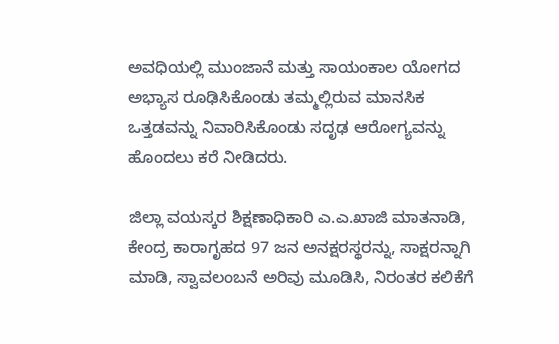ಅವಧಿಯಲ್ಲಿ ಮುಂಜಾನೆ ಮತ್ತು ಸಾಯಂಕಾಲ ಯೋಗದ ಅಭ್ಯಾಸ ರೂಢಿಸಿಕೊಂಡು ತಮ್ಮಲ್ಲಿರುವ ಮಾನಸಿಕ ಒತ್ತಡವನ್ನು ನಿವಾರಿಸಿಕೊಂಡು ಸದೃಢ ಆರೋಗ್ಯವನ್ನು ಹೊಂದಲು ಕರೆ ನೀಡಿದರು.

ಜಿಲ್ಲಾ ವಯಸ್ಕರ ಶಿಕ್ಷಣಾಧಿಕಾರಿ ಎ.ಎ.ಖಾಜಿ ಮಾತನಾಡಿ, ಕೇಂದ್ರ ಕಾರಾಗೃಹದ 97 ಜನ ಅನಕ್ಷರಸ್ಥರನ್ನು, ಸಾಕ್ಷರನ್ನಾಗಿ ಮಾಡಿ, ಸ್ವಾವಲಂಬನೆ ಅರಿವು ಮೂಡಿಸಿ, ನಿರಂತರ ಕಲಿಕೆಗೆ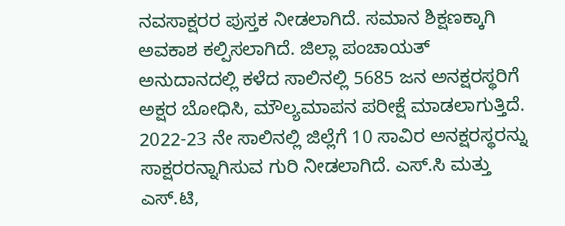ನವಸಾಕ್ಷರರ ಪುಸ್ತಕ ನೀಡಲಾಗಿದೆ. ಸಮಾನ ಶಿಕ್ಷಣಕ್ಕಾಗಿ ಅವಕಾಶ ಕಲ್ಪಿಸಲಾಗಿದೆ. ಜಿಲ್ಲಾ ಪಂಚಾಯತ್ ಅನುದಾನದಲ್ಲಿ ಕಳೆದ ಸಾಲಿನಲ್ಲಿ 5685 ಜನ ಅನಕ್ಷರಸ್ಥರಿಗೆ ಅಕ್ಷರ ಬೋಧಿಸಿ, ಮೌಲ್ಯಮಾಪನ ಪರೀಕ್ಷೆ ಮಾಡಲಾಗುತ್ತಿದೆ.         2022-23 ನೇ ಸಾಲಿನಲ್ಲಿ ಜಿಲ್ಲೆಗೆ 10 ಸಾವಿರ ಅನಕ್ಷರಸ್ಥರನ್ನು ಸಾಕ್ಷರರನ್ನಾಗಿಸುವ ಗುರಿ ನೀಡಲಾಗಿದೆ. ಎಸ್.ಸಿ ಮತ್ತು ಎಸ್.ಟಿ,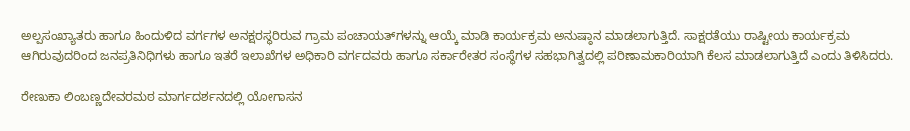ಅಲ್ಪಸಂಖ್ಯಾತರು ಹಾಗೂ ಹಿಂದುಳಿದ ವರ್ಗಗಳ ಅನಕ್ಷರಸ್ಥರಿರುವ ಗ್ರಾಮ ಪಂಚಾಯತ್‍ಗಳನ್ನು ಆಯ್ಕೆ ಮಾಡಿ ಕಾರ್ಯಕ್ರಮ ಅನುಷ್ಠಾನ ಮಾಡಲಾಗುತ್ತಿದೆ. ಸಾಕ್ಷರತೆಯು ರಾಷ್ಟೀಯ ಕಾರ್ಯಕ್ರಮ ಆಗಿರುವುದರಿಂದ ಜನಪ್ರತಿನಿಧಿಗಳು ಹಾಗೂ ಇತರೆ ಇಲಾಖೆಗಳ ಅಧಿಕಾರಿ ವರ್ಗದವರು ಹಾಗೂ ಸರ್ಕಾರೇತರ ಸಂಸ್ಥೆಗಳ ಸಹಭಾಗಿತ್ವದಲ್ಲಿ ಪರಿಣಾಮಕಾರಿಯಾಗಿ ಕೆಲಸ ಮಾಡಲಾಗುತ್ತಿದೆ ಎಂದು ತಿಳಿಸಿದರು.

ರೇಣುಕಾ ಲಿಂಬಣ್ಣದೇವರಮಠ ಮಾರ್ಗದರ್ಶನದಲ್ಲಿ ಯೋಗಾಸನ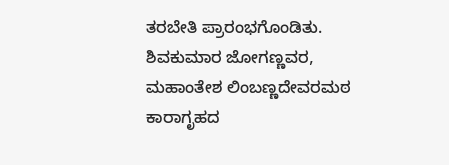ತರಬೇತಿ ಪ್ರಾರಂಭಗೊಂಡಿತು. ಶಿವಕುಮಾರ ಜೋಗಣ್ಣವರ, ಮಹಾಂತೇಶ ಲಿಂಬಣ್ಣದೇವರಮಠ ಕಾರಾಗೃಹದ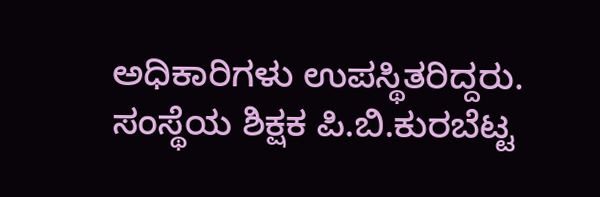ಅಧಿಕಾರಿಗಳು ಉಪಸ್ಥಿತರಿದ್ದರು. ಸಂಸ್ಥೆಯ ಶಿಕ್ಷಕ ಪಿ.ಬಿ.ಕುರಬೆಟ್ಟ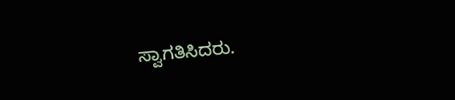ಸ್ವಾಗತಿಸಿದರು.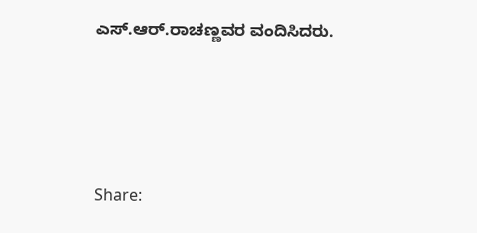ಎಸ್.ಆರ್.ರಾಚಣ್ಣವರ ವಂದಿಸಿದರು.




Share: